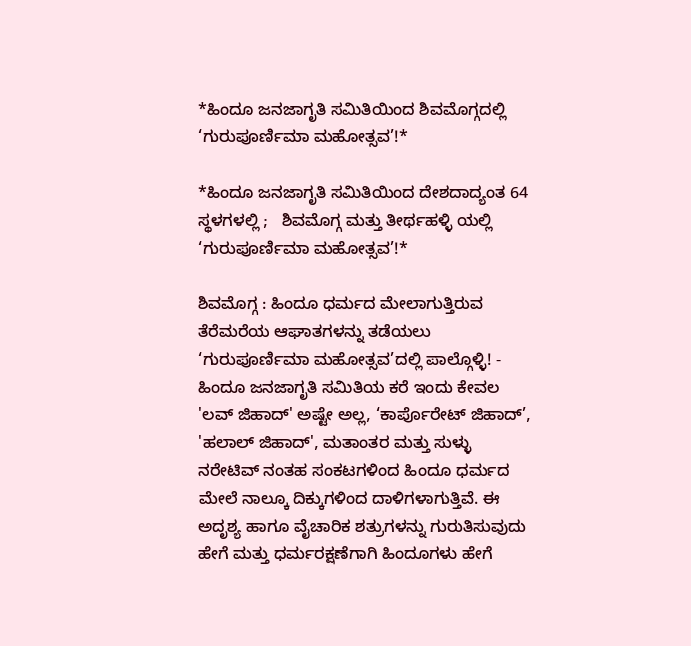*ಹಿಂದೂ ಜನಜಾಗೃತಿ ಸಮಿತಿಯಿಂದ ಶಿವಮೊಗ್ಗದಲ್ಲಿ ‘ಗುರುಪೂರ್ಣಿಮಾ ಮಹೋತ್ಸವ’!*

*ಹಿಂದೂ ಜನಜಾಗೃತಿ ಸಮಿತಿಯಿಂದ ದೇಶದಾದ್ಯಂತ 64 ಸ್ಥಳಗಳಲ್ಲಿ ;   ಶಿವಮೊಗ್ಗ ಮತ್ತು ತೀರ್ಥಹಳ್ಳಿ ಯಲ್ಲಿ ‘ಗುರುಪೂರ್ಣಿಮಾ ಮಹೋತ್ಸವ’!*

ಶಿವಮೊಗ್ಗ : ಹಿಂದೂ ಧರ್ಮದ ಮೇಲಾಗುತ್ತಿರುವ ತೆರೆಮರೆಯ ಆಘಾತಗಳನ್ನು ತಡೆಯಲು ‘ಗುರುಪೂರ್ಣಿಮಾ ಮಹೋತ್ಸವ’ದಲ್ಲಿ ಪಾಲ್ಗೊಳ್ಳಿ! - ಹಿಂದೂ ಜನಜಾಗೃತಿ ಸಮಿತಿಯ ಕರೆ ಇಂದು ಕೇವಲ 'ಲವ್ ಜಿಹಾದ್' ಅಷ್ಟೇ ಅಲ್ಲ, ‘ಕಾರ್ಪೊರೇಟ್ ಜಿಹಾದ್’, 'ಹಲಾಲ್ ಜಿಹಾದ್', ಮತಾಂತರ ಮತ್ತು ಸುಳ್ಳು ನರೇಟಿವ್ ನಂತಹ ಸಂಕಟಗಳಿಂದ ಹಿಂದೂ ಧರ್ಮದ ಮೇಲೆ ನಾಲ್ಕೂ ದಿಕ್ಕುಗಳಿಂದ ದಾಳಿಗಳಾಗುತ್ತಿವೆ. ಈ ಅದೃಶ್ಯ ಹಾಗೂ ವೈಚಾರಿಕ ಶತ್ರುಗಳನ್ನು ಗುರುತಿಸುವುದು ಹೇಗೆ ಮತ್ತು ಧರ್ಮರಕ್ಷಣೆಗಾಗಿ ಹಿಂದೂಗಳು ಹೇಗೆ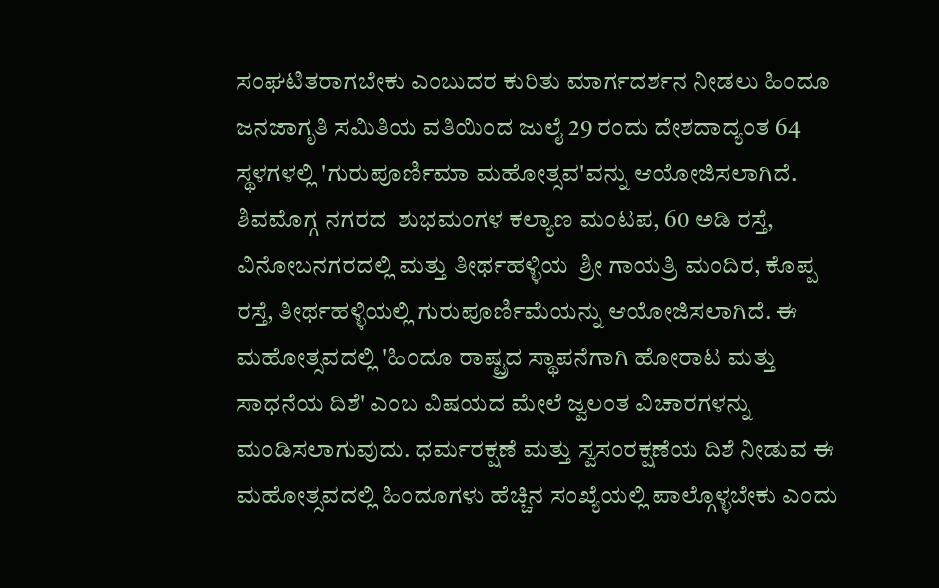ಸಂಘಟಿತರಾಗಬೇಕು ಎಂಬುದರ ಕುರಿತು ಮಾರ್ಗದರ್ಶನ ನೀಡಲು ಹಿಂದೂ ಜನಜಾಗೃತಿ ಸಮಿತಿಯ ವತಿಯಿಂದ ಜುಲೈ 29 ರಂದು ದೇಶದಾದ್ಯಂತ 64 ಸ್ಥಳಗಳಲ್ಲಿ 'ಗುರುಪೂರ್ಣಿಮಾ ಮಹೋತ್ಸವ'ವನ್ನು ಆಯೋಜಿಸಲಾಗಿದೆ. ಶಿವಮೊಗ್ಗ ನಗರದ  ಶುಭಮಂಗಳ ಕಲ್ಯಾಣ ಮಂಟಪ, 60 ಅಡಿ ರಸ್ತೆ, ವಿನೋಬನಗರದಲ್ಲಿ ಮತ್ತು ತೀರ್ಥಹಳ್ಳಿಯ  ಶ್ರೀ ಗಾಯತ್ರಿ ಮಂದಿರ, ಕೊಪ್ಪ ರಸ್ತೆ, ತೀರ್ಥಹಳ್ಳಿಯಲ್ಲಿ ಗುರುಪೂರ್ಣಿಮೆಯನ್ನು ಆಯೋಜಿಸಲಾಗಿದೆ. ಈ ಮಹೋತ್ಸವದಲ್ಲಿ 'ಹಿಂದೂ ರಾಷ್ಟ್ರದ ಸ್ಥಾಪನೆಗಾಗಿ ಹೋರಾಟ ಮತ್ತು ಸಾಧನೆಯ ದಿಶೆ' ಎಂಬ ವಿಷಯದ ಮೇಲೆ ಜ್ವಲಂತ ವಿಚಾರಗಳನ್ನು ಮಂಡಿಸಲಾಗುವುದು. ಧರ್ಮರಕ್ಷಣೆ ಮತ್ತು ಸ್ವಸಂರಕ್ಷಣೆಯ ದಿಶೆ ನೀಡುವ ಈ ಮಹೋತ್ಸವದಲ್ಲಿ ಹಿಂದೂಗಳು ಹೆಚ್ಚಿನ ಸಂಖ್ಯೆಯಲ್ಲಿ ಪಾಲ್ಗೊಳ್ಳಬೇಕು ಎಂದು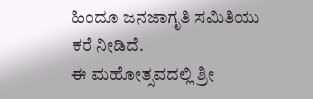ಹಿಂದೂ ಜನಜಾಗೃತಿ ಸಮಿತಿಯು ಕರೆ ನೀಡಿದೆ.
ಈ ಮಹೋತ್ಸವದಲ್ಲಿ ಶ್ರೀ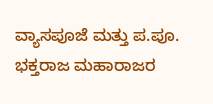ವ್ಯಾಸಪೂಜೆ ಮತ್ತು ಪ.ಪೂ. ಭಕ್ತರಾಜ ಮಹಾರಾಜರ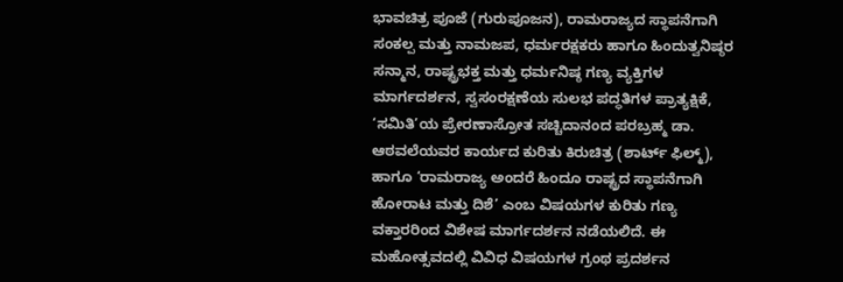ಭಾವಚಿತ್ರ ಪೂಜೆ (ಗುರುಪೂಜನ), ರಾಮರಾಜ್ಯದ ಸ್ಥಾಪನೆಗಾಗಿ ಸಂಕಲ್ಪ ಮತ್ತು ನಾಮಜಪ, ಧರ್ಮರಕ್ಷಕರು ಹಾಗೂ ಹಿಂದುತ್ವನಿಷ್ಠರ ಸನ್ಮಾನ, ರಾಷ್ಟ್ರಭಕ್ತ ಮತ್ತು ಧರ್ಮನಿಷ್ಠ ಗಣ್ಯ ವ್ಯಕ್ತಿಗಳ ಮಾರ್ಗದರ್ಶನ, ಸ್ವಸಂರಕ್ಷಣೆಯ ಸುಲಭ ಪದ್ಧತಿಗಳ ಪ್ರಾತ್ಯಕ್ಷಿಕೆ, ‘ಸಮಿತಿ’ಯ ಪ್ರೇರಣಾಸ್ರೋತ ಸಚ್ಚಿದಾನಂದ ಪರಬ್ರಹ್ಮ ಡಾ. ಆಠವಲೆಯವರ ಕಾರ್ಯದ ಕುರಿತು ಕಿರುಚಿತ್ರ (ಶಾರ್ಟ್ ಫಿಲ್ಮ್), ಹಾಗೂ ‘ರಾಮರಾಜ್ಯ ಅಂದರೆ ಹಿಂದೂ ರಾಷ್ಟ್ರದ ಸ್ಥಾಪನೆಗಾಗಿ ಹೋರಾಟ ಮತ್ತು ದಿಶೆ’ ಎಂಬ ವಿಷಯಗಳ ಕುರಿತು ಗಣ್ಯ ವಕ್ತಾರರಿಂದ ವಿಶೇಷ ಮಾರ್ಗದರ್ಶನ ನಡೆಯಲಿದೆ. ಈ ಮಹೋತ್ಸವದಲ್ಲಿ ವಿವಿಧ ವಿಷಯಗಳ ಗ್ರಂಥ ಪ್ರದರ್ಶನ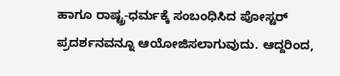ಹಾಗೂ ರಾಷ್ಟ್ರ-ಧರ್ಮಕ್ಕೆ ಸಂಬಂಧಿಸಿದ ಪೋಸ್ಟರ್ ಪ್ರದರ್ಶನವನ್ನೂ ಆಯೋಜಿಸಲಾಗುವುದು. ಆದ್ದರಿಂದ,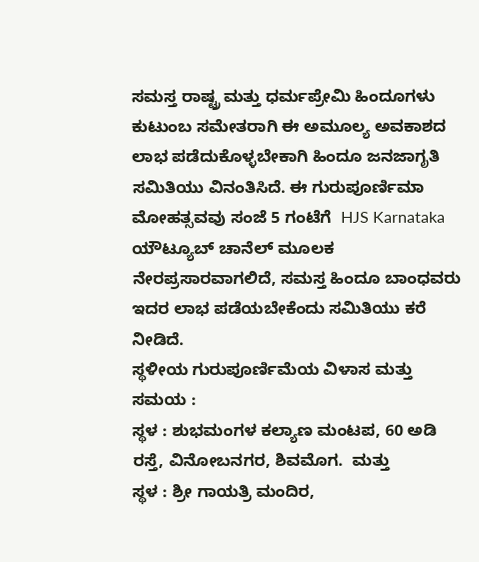ಸಮಸ್ತ ರಾಷ್ಟ್ರ ಮತ್ತು ಧರ್ಮಪ್ರೇಮಿ ಹಿಂದೂಗಳು ಕುಟುಂಬ ಸಮೇತರಾಗಿ ಈ ಅಮೂಲ್ಯ ಅವಕಾಶದ ಲಾಭ ಪಡೆದುಕೊಳ್ಳಬೇಕಾಗಿ ಹಿಂದೂ ಜನಜಾಗೃತಿ ಸಮಿತಿಯು ವಿನಂತಿಸಿದೆ. ಈ ಗುರುಪೂರ್ಣಿಮಾ ಮೋಹತ್ಸವವು ಸಂಜೆ 5 ಗಂಟೆಗೆ  HJS Karnataka ಯೌಟ್ಯೂಬ್ ಚಾನೆಲ್ ಮೂಲಕ ನೇರಪ್ರಸಾರವಾಗಲಿದೆ, ಸಮಸ್ತ ಹಿಂದೂ ಬಾಂಧವರು ಇದರ ಲಾಭ ಪಡೆಯಬೇಕೆಂದು ಸಮಿತಿಯು ಕರೆ ನೀಡಿದೆ.
ಸ್ಥಳೀಯ ಗುರುಪೂರ್ಣಿಮೆಯ ವಿಳಾಸ ಮತ್ತು ಸಮಯ :
ಸ್ಥಳ : ಶುಭಮಂಗಳ ಕಲ್ಯಾಣ ಮಂಟಪ, 60 ಅಡಿ ರಸ್ತೆ, ವಿನೋಬನಗರ, ಶಿವಮೊಗ.  ಮತ್ತು
ಸ್ಥಳ : ಶ್ರೀ ಗಾಯತ್ರಿ ಮಂದಿರ,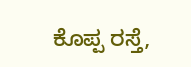ಕೊಪ್ಪ ರಸ್ತೆ,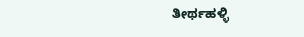ತೀರ್ಥಹಳ್ಳಿ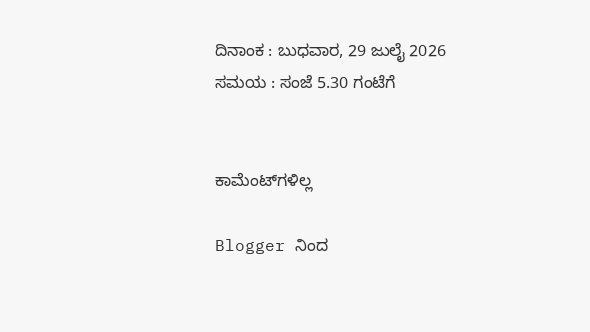ದಿನಾಂಕ : ಬುಧವಾರ, 29 ಜುಲೈ 2026
ಸಮಯ : ಸಂಜೆ 5.30 ಗಂಟೆಗೆ


ಕಾಮೆಂಟ್‌ಗಳಿಲ್ಲ

Blogger ನಿಂದ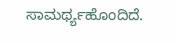ಸಾಮರ್ಥ್ಯಹೊಂದಿದೆ.